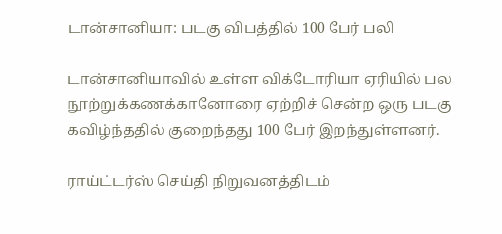டான்சானியா: படகு விபத்தில் 100 பேர் பலி

டான்சானியாவில் உள்ள விக்டோரியா ஏரியில் பல நூற்றுக்கணக்கானோரை ஏற்றிச் சென்ற ஒரு படகு கவிழ்ந்ததில் குறைந்தது 100 பேர் இறந்துள்ளனர்.

ராய்ட்டர்ஸ் செய்தி நிறுவனத்திடம்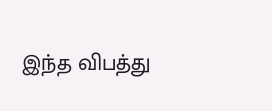இந்த விபத்து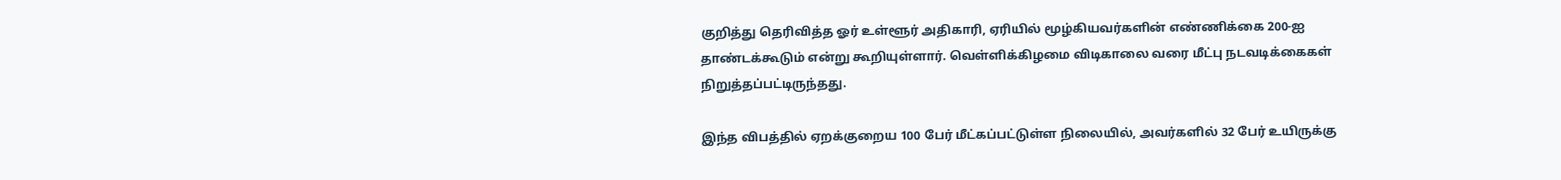குறித்து தெரிவித்த ஓர் உள்ளூர் அதிகாரி, ஏரியில் மூழ்கியவர்களின் எண்ணிக்கை 200-ஐ தாண்டக்கூடும் என்று கூறியுள்ளார். வெள்ளிக்கிழமை விடிகாலை வரை மீட்பு நடவடிக்கைகள் நிறுத்தப்பட்டிருந்தது.

இந்த விபத்தில் ஏறக்குறைய 100 பேர் மீட்கப்பட்டுள்ள நிலையில், அவர்களில் 32 பேர் உயிருக்கு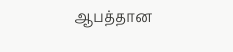ஆபத்தான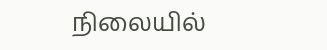நிலையில்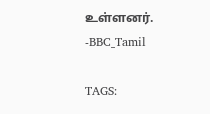உள்ளனர். -BBC_Tamil

TAGS: